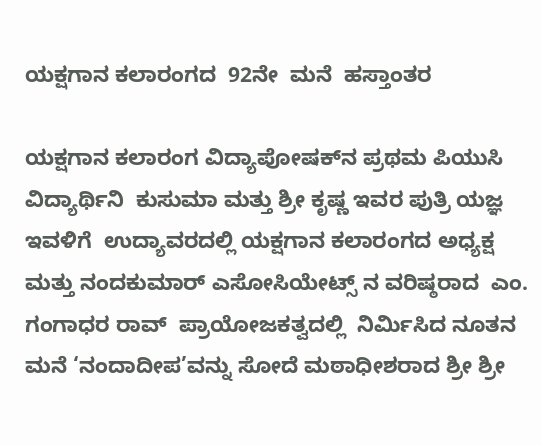ಯಕ್ಷಗಾನ ಕಲಾರಂಗದ  92ನೇ  ಮನೆ  ಹಸ್ತಾಂತರ

ಯಕ್ಷಗಾನ ಕಲಾರಂಗ ವಿದ್ಯಾಪೋಷಕ್‌ನ ಪ್ರಥಮ ಪಿಯುಸಿ ವಿದ್ಯಾರ್ಥಿನಿ  ಕುಸುಮಾ ಮತ್ತು ಶ್ರೀ ಕೃಷ್ಣ ಇವರ ಪುತ್ರಿ ಯಜ್ಞ ಇವಳಿಗೆ  ಉದ್ಯಾವರದಲ್ಲಿ ಯಕ್ಷಗಾನ ಕಲಾರಂಗದ ಅಧ್ಯಕ್ಷ ಮತ್ತು ನಂದಕುಮಾರ್ ಎಸೋಸಿಯೇಟ್ಸ್ ನ ವರಿಷ್ಠರಾದ  ಎಂ. ಗಂಗಾಧರ ರಾವ್  ಪ್ರಾಯೋಜಕತ್ವದಲ್ಲಿ  ನಿರ್ಮಿಸಿದ ನೂತನ ಮನೆ ‘ನಂದಾದೀಪ’ವನ್ನು ಸೋದೆ ಮಠಾಧೀಶರಾದ ಶ್ರೀ ಶ್ರೀ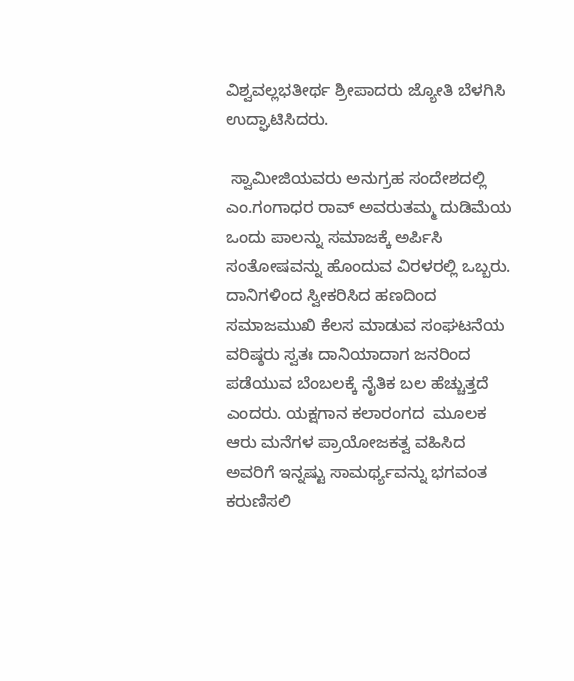ವಿಶ್ವವಲ್ಲಭತೀರ್ಥ ಶ್ರೀಪಾದರು ಜ್ಯೋತಿ ಬೆಳಗಿಸಿ ಉದ್ಘಾಟಿಸಿದರು.

 ಸ್ವಾಮೀಜಿಯವರು ಅನುಗ್ರಹ ಸಂದೇಶದಲ್ಲಿ ಎಂ.ಗಂಗಾಧರ ರಾವ್ ಅವರುತಮ್ಮ ದುಡಿಮೆಯ ಒಂದು ಪಾಲನ್ನು ಸಮಾಜಕ್ಕೆ ಅರ್ಪಿಸಿ ಸಂತೋಷವನ್ನು ಹೊಂದುವ ವಿರಳರಲ್ಲಿ ಒಬ್ಬರು.  ದಾನಿಗಳಿಂದ ಸ್ವೀಕರಿಸಿದ ಹಣದಿಂದ ಸಮಾಜಮುಖಿ ಕೆಲಸ ಮಾಡುವ ಸಂಘಟನೆಯ ವರಿಷ್ಠರು ಸ್ವತಃ ದಾನಿಯಾದಾಗ ಜನರಿಂದ ಪಡೆಯುವ ಬೆಂಬಲಕ್ಕೆ ನೈತಿಕ ಬಲ ಹೆಚ್ಚುತ್ತದೆ ಎಂದರು. ಯಕ್ಷಗಾನ ಕಲಾರಂಗದ  ಮೂಲಕ ಆರು ಮನೆಗಳ ಪ್ರಾಯೋಜಕತ್ವ ವಹಿಸಿದ ಅವರಿಗೆ ಇನ್ನಷ್ಟು ಸಾಮರ್ಥ್ಯವನ್ನು ಭಗವಂತ  ಕರುಣಿಸಲಿ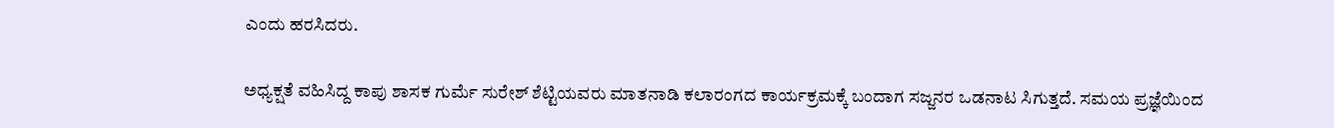ಎಂದು ಹರಸಿದರು.

ಅಧ್ಯಕ್ಷತೆ ವಹಿಸಿದ್ದ ಕಾಪು ಶಾಸಕ ಗುರ್ಮೆ ಸುರೇಶ್ ಶೆಟ್ಟಿಯವರು ಮಾತನಾಡಿ ಕಲಾರಂಗದ ಕಾರ್ಯಕ್ರಮಕ್ಕೆ ಬಂದಾಗ ಸಜ್ಜನರ ಒಡನಾಟ ಸಿಗುತ್ತದೆ. ಸಮಯ ಪ್ರಜ್ಞೆಯಿಂದ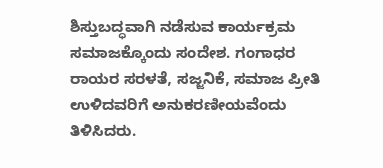ಶಿಸ್ತುಬದ್ಧವಾಗಿ ನಡೆಸುವ ಕಾರ್ಯಕ್ರಮ ಸಮಾಜಕ್ಕೊಂದು ಸಂದೇಶ. ಗಂಗಾಧರ ರಾಯರ ಸರಳತೆ, ಸಜ್ಜನಿಕೆ, ಸಮಾಜ ಪ್ರೀತಿ ಉಳಿದವರಿಗೆ ಅನುಕರಣೀಯವೆಂದು ತಿಳಿಸಿದರು.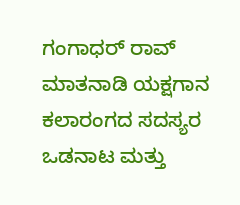ಗಂಗಾಧರ್ ರಾವ್ ಮಾತನಾಡಿ ಯಕ್ಷಗಾನ ಕಲಾರಂಗದ ಸದಸ್ಯರ ಒಡನಾಟ ಮತ್ತು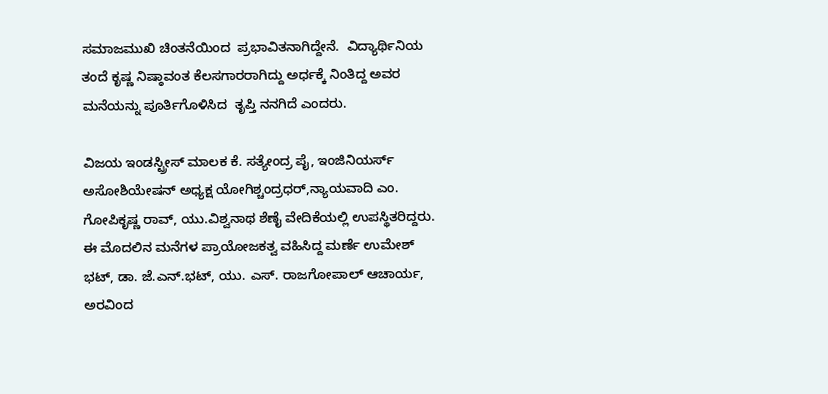ಸಮಾಜಮುಖಿ ಚಿಂತನೆಯಿಂದ  ಪ್ರಭಾವಿತನಾಗಿದ್ದೇನೆ.  ವಿದ್ಯಾರ್ಥಿನಿಯ ತಂದೆ ಕೃಷ್ಣ ನಿಷ್ಠಾವಂತ ಕೆಲಸಗಾರರಾಗಿದ್ದು ಅರ್ಧಕ್ಕೆ ನಿಂತಿದ್ದ ಅವರ ಮನೆಯನ್ನು ಪೂರ್ತಿಗೊಳಿಸಿದ  ತೃಪ್ತಿ ನನಗಿದೆ ಎಂದರು.

ವಿಜಯ ಇಂಡಸ್ಟ್ರೀಸ್ ಮಾಲಕ ಕೆ. ಸತ್ಯೇಂದ್ರ ಪೈ, ಇಂಜಿನಿಯರ್ಸ್ ಅಸೋಶಿಯೇಷನ್ ಅಧ್ಯಕ್ಷ ಯೋಗಿಶ್ಚಂದ್ರಧರ್,ನ್ಯಾಯವಾದಿ ಎಂ. ಗೋಪಿಕೃಷ್ಣ ರಾವ್, ಯು.ವಿಶ್ವನಾಥ ಶೆಣೈ ವೇದಿಕೆಯಲ್ಲಿ ಉಪಸ್ಥಿತರಿದ್ದರು. ಈ ಮೊದಲಿನ ಮನೆಗಳ ಪ್ರಾಯೋಜಕತ್ವ ವಹಿಸಿದ್ದ ಮರ್ಣೆ ಉಮೇಶ್ ಭಟ್, ಡಾ. ಜೆ.ಎನ್.ಭಟ್, ಯು. ಎಸ್. ರಾಜಗೋಪಾಲ್ ಆಚಾರ್ಯ, ಅರವಿಂದ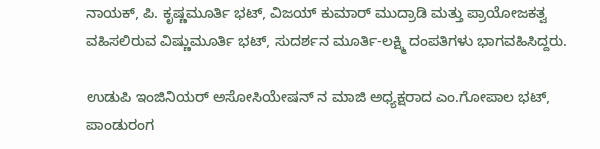ನಾಯಕ್, ಪಿ. ಕೃಷ್ಣಮೂರ್ತಿ ಭಟ್, ವಿಜಯ್ ಕುಮಾರ್ ಮುದ್ರಾಡಿ ಮತ್ತು ಪ್ರಾಯೋಜಕತ್ವ ವಹಿಸಲಿರುವ ವಿಷ್ಣುಮೂರ್ತಿ ಭಟ್, ಸುದರ್ಶನ ಮೂರ್ತಿ-ಲಕ್ಷ್ಮಿ ದಂಪತಿಗಳು ಭಾಗವಹಿಸಿದ್ದರು.

ಉಡುಪಿ ಇಂಜಿನಿಯರ್ ಅಸೋಸಿಯೇಷನ್ ನ ಮಾಜಿ ಅಧ್ಯಕ್ಷರಾದ ಎಂ.ಗೋಪಾಲ ಭಟ್, ಪಾಂಡುರಂಗ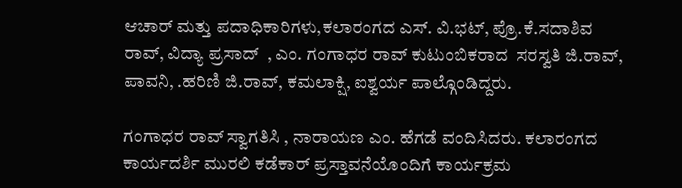ಆಚಾರ್ ಮತ್ತು ಪದಾಧಿಕಾರಿಗಳು,ಕಲಾರಂಗದ ಎಸ್. ವಿ.ಭಟ್, ಪ್ರೊ.ಕೆ.ಸದಾಶಿವ ರಾವ್, ವಿದ್ಯಾ ಪ್ರಸಾದ್  , ಎಂ. ಗಂಗಾಧರ ರಾವ್ ಕುಟುಂಬಿಕರಾದ  ಸರಸ್ವತಿ ಜಿ.ರಾವ್, ಪಾವನಿ, .ಹರಿಣಿ ಜಿ.ರಾವ್, ಕಮಲಾಕ್ಷಿ, ಐಶ್ವರ್ಯ ಪಾಲ್ಗೊಂಡಿದ್ದರು.

ಗಂಗಾಧರ ರಾವ್ ಸ್ವಾಗತಿಸಿ , ನಾರಾಯಣ ಎಂ. ಹೆಗಡೆ ವಂದಿಸಿದರು. ಕಲಾರಂಗದ ಕಾರ್ಯದರ್ಶಿ ಮುರಲಿ ಕಡೆಕಾರ್ ಪ್ರಸ್ತಾವನೆಯೊಂದಿಗೆ ಕಾರ್ಯಕ್ರಮ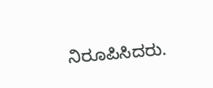ನಿರೂಪಿಸಿದರು.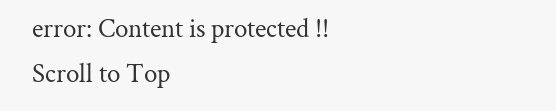error: Content is protected !!
Scroll to Top